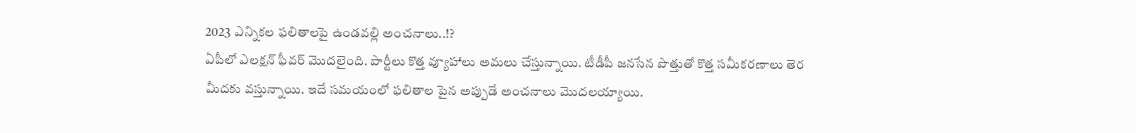2023 ఎన్నికల ఫలితాలపై ఉండవల్లి అంచనాలు..!?
ఏపీలో ఎలక్షన్ ఫీవర్ మొదలైంది. పార్టీలు కొత్త వ్యూహాలు అమలు చేస్తున్నాయి. టీడీపీ జనసేన పొత్తుతో కొత్త సమీకరణాలు తెర మీదకు వస్తున్నాయి. ఇదే సమయంలో ఫలితాల పైన అప్పుడే అంచనాలు మొదలయ్యాయి.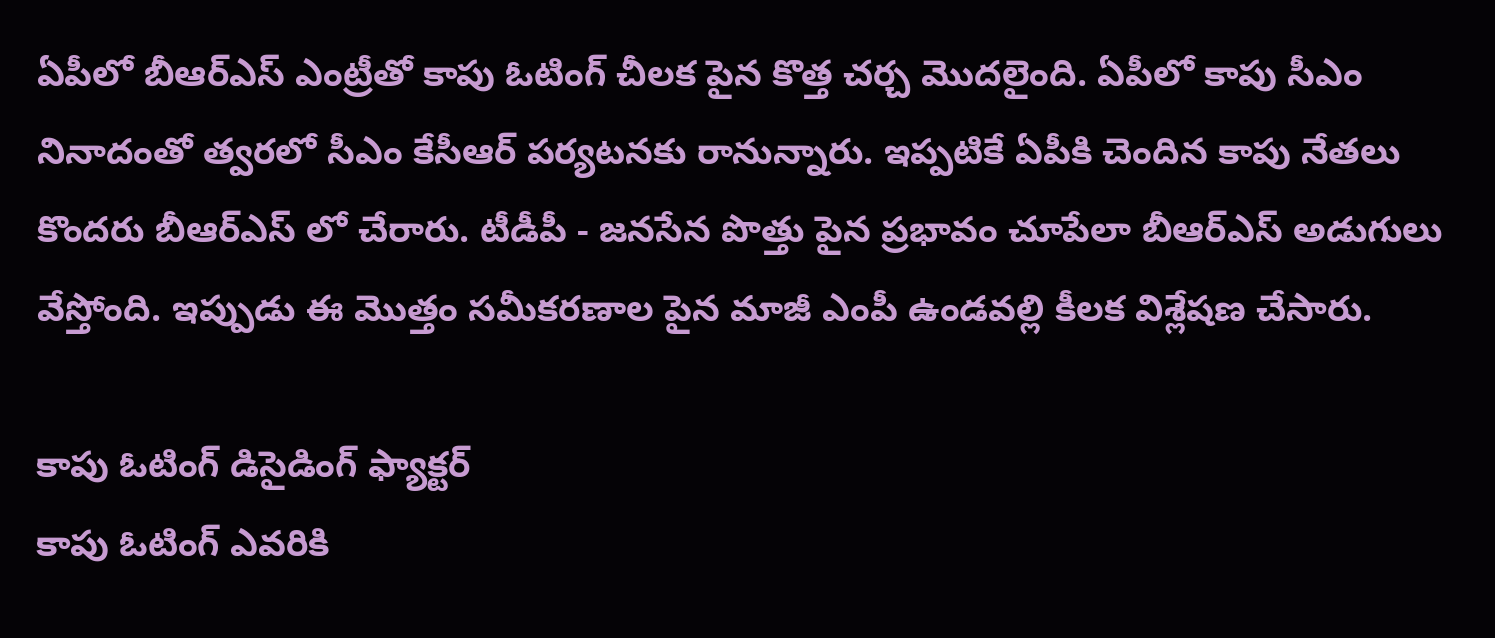ఏపీలో బీఆర్ఎస్ ఎంట్రీతో కాపు ఓటింగ్ చీలక పైన కొత్త చర్చ మొదలైంది. ఏపీలో కాపు సీఎం నినాదంతో త్వరలో సీఎం కేసీఆర్ పర్యటనకు రానున్నారు. ఇప్పటికే ఏపీకి చెందిన కాపు నేతలు కొందరు బీఆర్ఎస్ లో చేరారు. టీడీపీ - జనసేన పొత్తు పైన ప్రభావం చూపేలా బీఆర్ఎస్ అడుగులు వేస్తోంది. ఇప్పుడు ఈ మొత్తం సమీకరణాల పైన మాజీ ఎంపీ ఉండవల్లి కీలక విశ్లేషణ చేసారు.

కాపు ఓటింగ్ డిసైడింగ్ ఫ్యాక్టర్
కాపు ఓటింగ్ ఎవరికి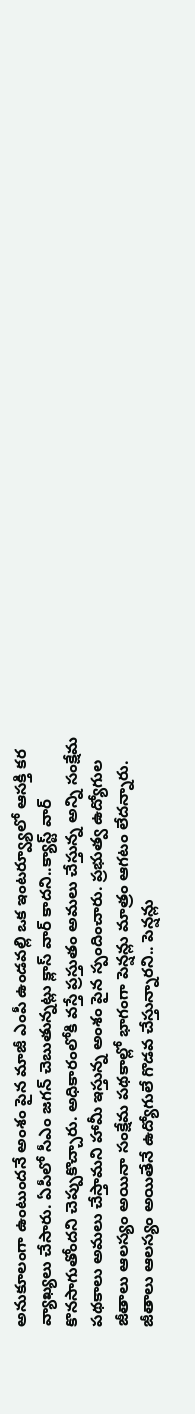అనుకూలంగా ఉంటుందనే అంశం పైన మాజీ ఎంపీ ఉండవల్లి ఒక ఇంటర్వ్యూలో ఆసక్తి కర వ్యాఖ్యలు చేసారు. ఏపీలో సీఎం జగన్ చెబుతున్నట్లు క్లాస్ వార్ కాదని..క్యాస్ట్ వార్ కొనసాగుతోందని చెప్పుకొచ్చారు. అధికారంలోకి వస్తే ప్రస్తుతం అమలు చేస్తున్న అన్ని సంక్షేమ పథకాలు అమలు చేస్తామని హామీ ఇస్తున్న అంశం పైన స్పందించారు. ప్రభుత్వ ఉద్యోగుల జీతాలు ఆలస్యం అయినా సంక్షేమ పథకాల్లో భాగంగా పెన్షన్లు మాత్రం ఆగటం లేదన్నారు. జీతాలు ఆలస్యం అయితేనే ఉద్యోగులే గొడవ చేస్తున్నారని.. పెన్షన్లు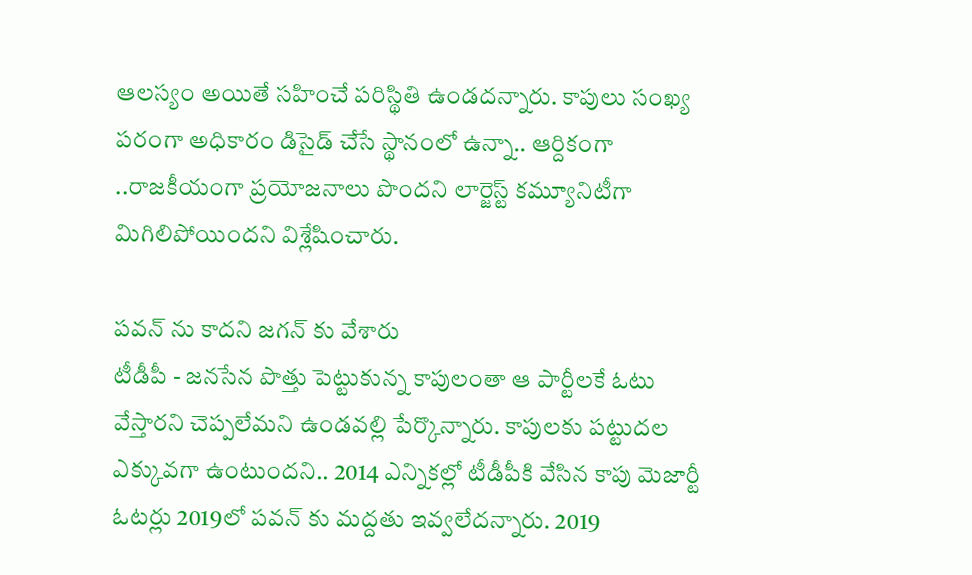ఆలస్యం అయితే సహించే పరిస్థితి ఉండదన్నారు. కాపులు సంఖ్య పరంగా అధికారం డిసైడ్ చేసే స్థానంలో ఉన్నా.. ఆర్దికంగా ..రాజకీయంగా ప్రయోజనాలు పొందని లార్జెస్ట్ కమ్యూనిటీగా మిగిలిపోయిందని విశ్లేషించారు.

పవన్ ను కాదని జగన్ కు వేశారు
టీడీపీ - జనసేన పొత్తు పెట్టుకున్న కాపులంతా ఆ పార్టీలకే ఓటు వేస్తారని చెప్పలేమని ఉండవల్లి పేర్కొన్నారు. కాపులకు పట్టుదల ఎక్కువగా ఉంటుందని.. 2014 ఎన్నికల్లో టీడీపీకి వేసిన కాపు మెజార్టీ ఓటర్లు 2019లో పవన్ కు మద్దతు ఇవ్వలేదన్నారు. 2019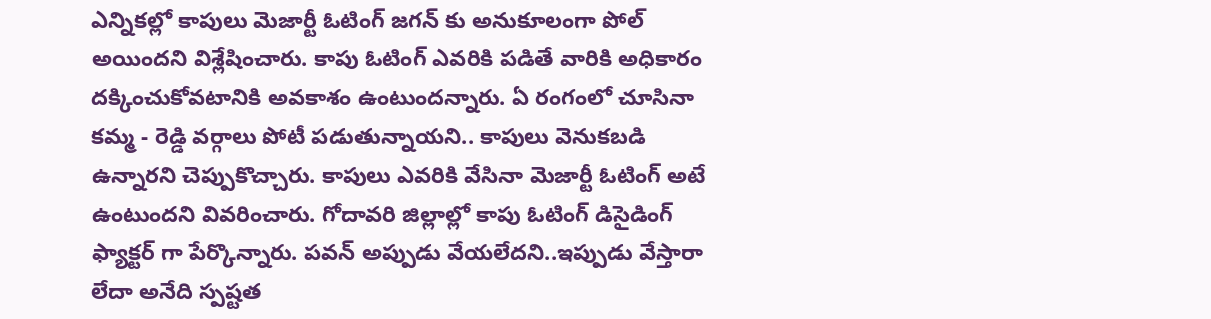ఎన్నికల్లో కాపులు మెజార్టీ ఓటింగ్ జగన్ కు అనుకూలంగా పోల్ అయిందని విశ్లేషించారు. కాపు ఓటింగ్ ఎవరికి పడితే వారికి అధికారం దక్కించుకోవటానికి అవకాశం ఉంటుందన్నారు. ఏ రంగంలో చూసినా కమ్మ - రెడ్డి వర్గాలు పోటీ పడుతున్నాయని.. కాపులు వెనుకబడి ఉన్నారని చెప్పుకొచ్చారు. కాపులు ఎవరికి వేసినా మెజార్టీ ఓటింగ్ అటే ఉంటుందని వివరించారు. గోదావరి జిల్లాల్లో కాపు ఓటింగ్ డిసైడింగ్ ఫ్యాక్టర్ గా పేర్కొన్నారు. పవన్ అప్పుడు వేయలేదని..ఇప్పుడు వేస్తారా లేదా అనేది స్పష్టత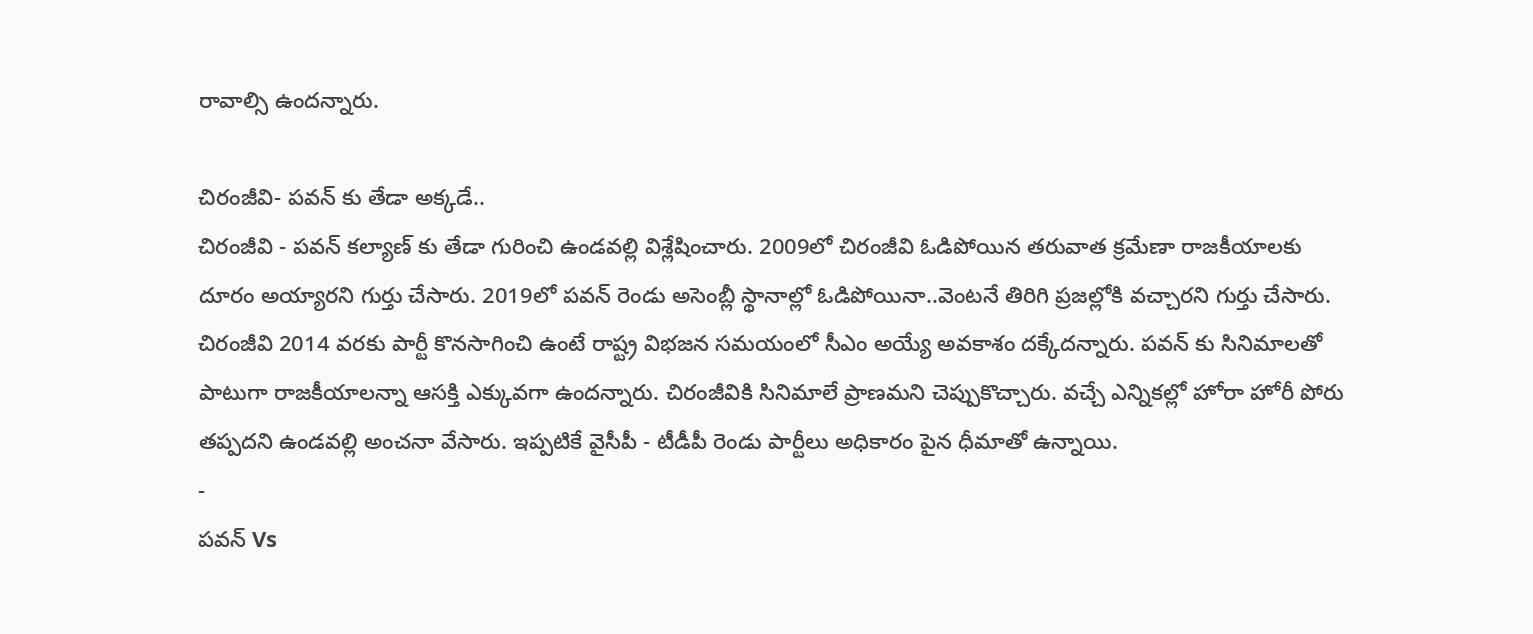రావాల్సి ఉందన్నారు.

చిరంజీవి- పవన్ కు తేడా అక్కడే..
చిరంజీవి - పవన్ కల్యాణ్ కు తేడా గురించి ఉండవల్లి విశ్లేషించారు. 2009లో చిరంజీవి ఓడిపోయిన తరువాత క్రమేణా రాజకీయాలకు దూరం అయ్యారని గుర్తు చేసారు. 2019లో పవన్ రెండు అసెంబ్లీ స్థానాల్లో ఓడిపోయినా..వెంటనే తిరిగి ప్రజల్లోకి వచ్చారని గుర్తు చేసారు. చిరంజీవి 2014 వరకు పార్టీ కొనసాగించి ఉంటే రాష్ట్ర విభజన సమయంలో సీఎం అయ్యే అవకాశం దక్కేదన్నారు. పవన్ కు సినిమాలతో పాటుగా రాజకీయాలన్నా ఆసక్తి ఎక్కువగా ఉందన్నారు. చిరంజీవికి సినిమాలే ప్రాణమని చెప్పుకొచ్చారు. వచ్చే ఎన్నికల్లో హోరా హోరీ పోరు తప్పదని ఉండవల్లి అంచనా వేసారు. ఇప్పటికే వైసీపీ - టీడీపీ రెండు పార్టీలు అధికారం పైన ధీమాతో ఉన్నాయి.
-
పవన్ Vs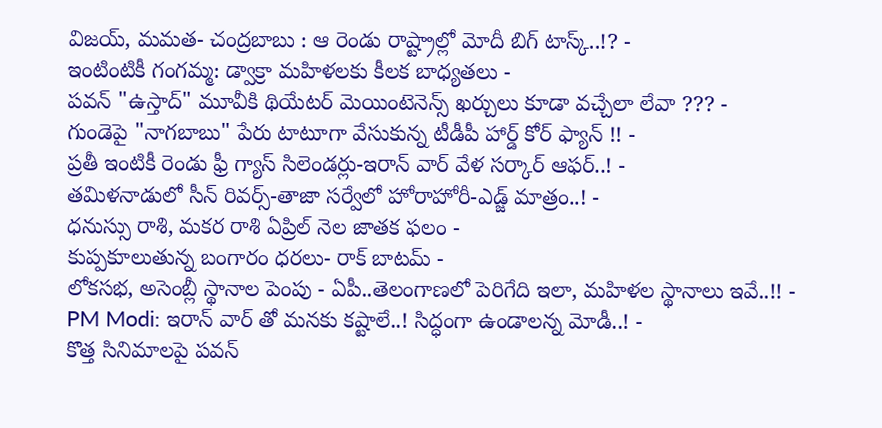విజయ్, మమత- చంద్రబాబు : ఆ రెండు రాష్ట్రాల్లో మోదీ బిగ్ టాస్క్..!? -
ఇంటింటికీ గంగమ్మ: డ్వాక్రా మహిళలకు కీలక బాధ్యతలు -
పవన్ "ఉస్తాద్" మూవీకి థియేటర్ మెయింటెనెన్స్ ఖర్చులు కూడా వచ్చేలా లేవా ??? -
గుండెపై "నాగబాబు" పేరు టాటూగా వేసుకున్న టీడీపీ హార్డ్ కోర్ ఫ్యాన్ !! -
ప్రతీ ఇంటికీ రెండు ఫ్రీ గ్యాస్ సిలెండర్లు-ఇరాన్ వార్ వేళ సర్కార్ ఆఫర్..! -
తమిళనాడులో సీన్ రివర్స్-తాజా సర్వేలో హోరాహోరీ-ఎడ్జ్ మాత్రం..! -
ధనుస్సు రాశి, మకర రాశి ఏప్రిల్ నెల జాతక ఫలం -
కుప్పకూలుతున్న బంగారం ధరలు- రాక్ బాటమ్ -
లోకసభ, అసెంబ్లీ స్థానాల పెంపు - ఏపీ..తెలంగాణలో పెరిగేది ఇలా, మహిళల స్థానాలు ఇవే..!! -
PM Modi: ఇరాన్ వార్ తో మనకు కష్టాలే..! సిద్ధంగా ఉండాలన్న మోడీ..! -
కొత్త సినిమాలపై పవన్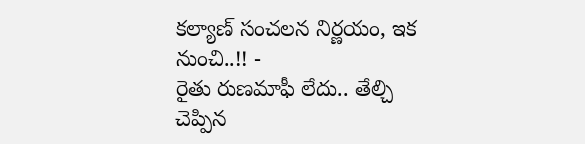కల్యాణ్ సంచలన నిర్ణయం, ఇక నుంచి..!! -
రైతు రుణమాఫీ లేదు.. తేల్చి చెప్పిన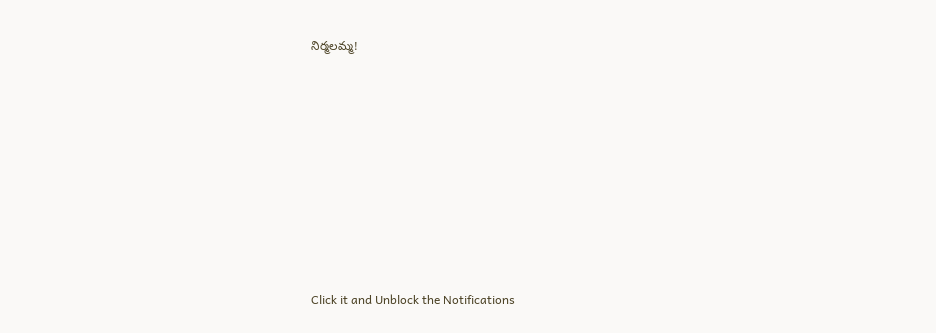నిర్మలమ్మ!












Click it and Unblock the Notifications